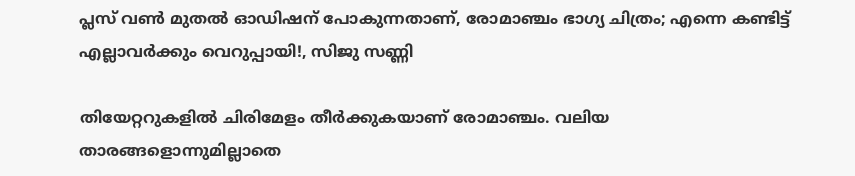പ്ലസ് വൺ മുതൽ ഓഡിഷന് പോകുന്നതാണ്, രോമാഞ്ചം ഭാഗ്യ ചിത്രം; എന്നെ കണ്ടിട്ട് എല്ലാവർക്കും വെറുപ്പായി!, സിജു സണ്ണി

തിയേറ്ററുകളിൽ ചിരിമേളം തീർക്കുകയാണ് രോമാഞ്ചം. വലിയ താരങ്ങളൊന്നുമില്ലാതെ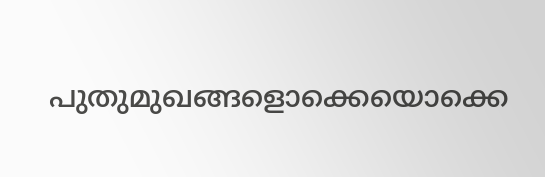പുതുമുഖങ്ങളൊക്കെയൊക്കെ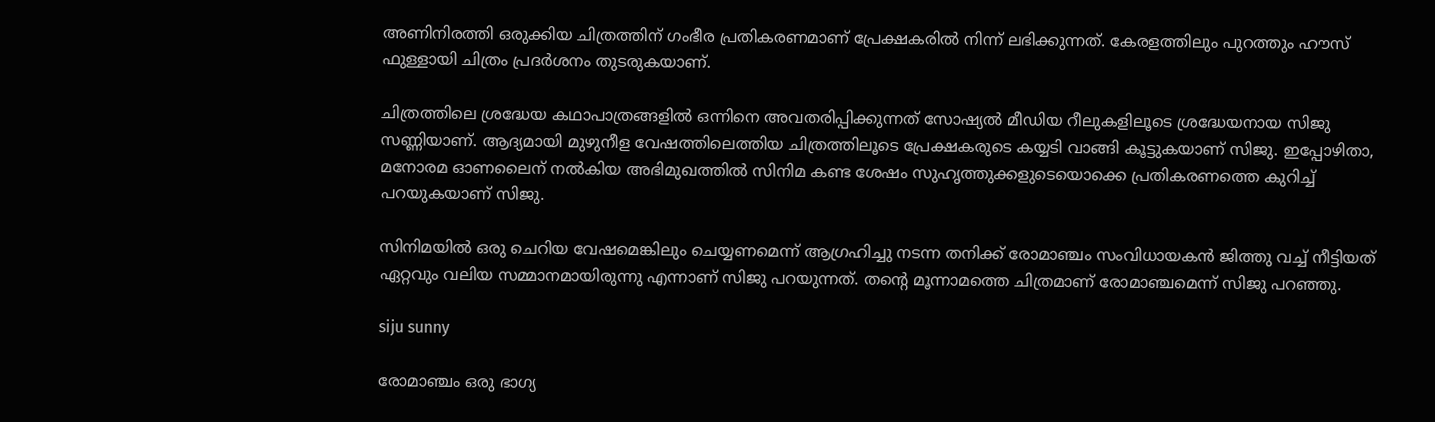അണിനിരത്തി ഒരുക്കിയ ചിത്രത്തിന് ഗംഭീര പ്രതികരണമാണ് പ്രേക്ഷകരിൽ നിന്ന് ലഭിക്കുന്നത്. കേരളത്തിലും പുറത്തും ഹൗസ് ഫുള്ളായി ചിത്രം പ്രദർശനം തുടരുകയാണ്.

ചിത്രത്തിലെ ശ്രദ്ധേയ കഥാപാത്രങ്ങളിൽ ഒന്നിനെ അവതരിപ്പിക്കുന്നത് സോഷ്യൽ മീഡിയ റീലുകളിലൂടെ ശ്രദ്ധേയനായ സിജു സണ്ണിയാണ്. ആദ്യമായി മുഴുനീള വേഷത്തിലെത്തിയ ചിത്രത്തിലൂടെ പ്രേക്ഷകരുടെ കയ്യടി വാങ്ങി കൂട്ടുകയാണ് സിജു. ഇപ്പോഴിതാ, മനോരമ ഓണലൈന് നൽകിയ അഭിമുഖത്തിൽ സിനിമ കണ്ട ശേഷം സുഹൃത്തുക്കളുടെയൊക്കെ പ്രതികരണത്തെ കുറിച്ച് പറയുകയാണ് സിജു.

സിനിമയിൽ ഒരു ചെറിയ വേഷമെങ്കിലും ചെയ്യണമെന്ന് ആഗ്രഹിച്ചു നടന്ന തനിക്ക് രോമാഞ്ചം സംവിധായകൻ ജിത്തു വച്ച് നീട്ടിയത് ഏറ്റവും വലിയ സമ്മാനമായിരുന്നു എന്നാണ് സിജു പറയുന്നത്. തന്റെ മൂന്നാമത്തെ ചിത്രമാണ് രോമാഞ്ചമെന്ന് സിജു പറഞ്ഞു.

siju sunny

രോമാഞ്ചം ഒരു ഭാഗ്യ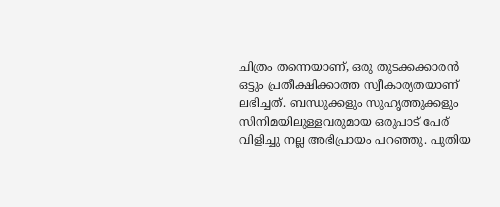ചിത്രം തന്നെയാണ്, ഒരു തുടക്കക്കാരൻ ഒട്ടും പ്രതീക്ഷിക്കാത്ത സ്വീകാര്യതയാണ് ലഭിച്ചത്. ബന്ധുക്കളും സുഹൃത്തുക്കളും സിനിമയിലുള്ളവരുമായ ഒരുപാട് പേര് വിളിച്ചു നല്ല അഭിപ്രായം പറഞ്ഞു. പുതിയ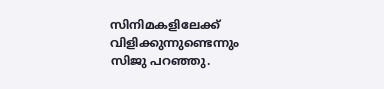സിനിമകളിലേക്ക് വിളിക്കുന്നുണ്ടെന്നും സിജു പറഞ്ഞു.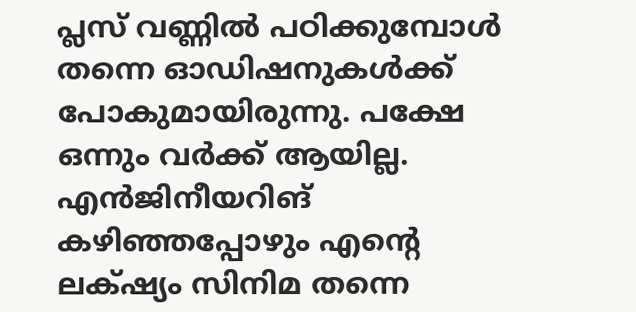പ്ലസ് വണ്ണിൽ പഠിക്കുമ്പോൾ തന്നെ ഓഡിഷനുകൾക്ക് പോകുമായിരുന്നു. പക്ഷേ ഒന്നും വർക്ക് ആയില്ല. എൻജിനീയറിങ് കഴിഞ്ഞപ്പോഴും എന്റെ ലക്‌ഷ്യം സിനിമ തന്നെ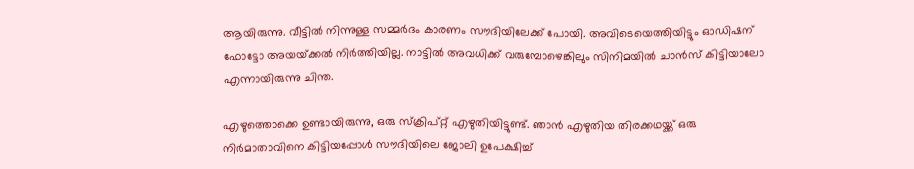ആയിരുന്നു. വീട്ടിൽ നിന്നുള്ള സമ്മർദം കാരണം സൗദിയിലേക്ക് പോയി. അവിടെയെത്തിയിട്ടും ഓഡിഷന് ഫോട്ടോ അയയ്‌ക്കൽ നിർത്തിയില്ല. നാട്ടിൽ അവധിക്ക് വരുമ്പോഴെങ്കിലും സിനിമയിൽ ചാൻസ് കിട്ടിയാലോ എന്നായിരുന്നു ചിന്ത.

എഴുത്തൊക്കെ ഉണ്ടായിരുന്നു, ഒരു സ്ക്രിപ്റ്റ് എഴുതിയിട്ടുണ്ട്. ഞാൻ എഴുതിയ തിരക്കഥയ്ക്ക് ഒരു നിർമാതാവിനെ കിട്ടിയപ്പോൾ സൗദിയിലെ ജോലി ഉപേക്ഷിച്ച്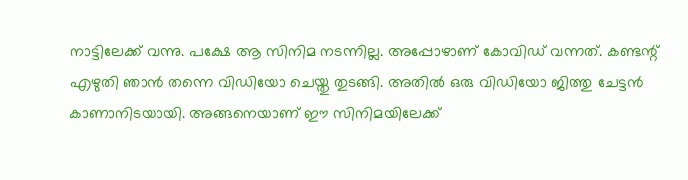നാട്ടിലേക്ക് വന്നു. പക്ഷേ ആ സിനിമ നടന്നില്ല. അപ്പോഴാണ് കോവിഡ് വന്നത്. കണ്ടന്റ് എഴുതി ഞാൻ തന്നെ വിഡിയോ ചെയ്തു തുടങ്ങി. അതിൽ ഒരു വിഡിയോ ജിത്തു ചേട്ടൻ കാണാനിടയായി. അങ്ങനെയാണ് ഈ സിനിമയിലേക്ക്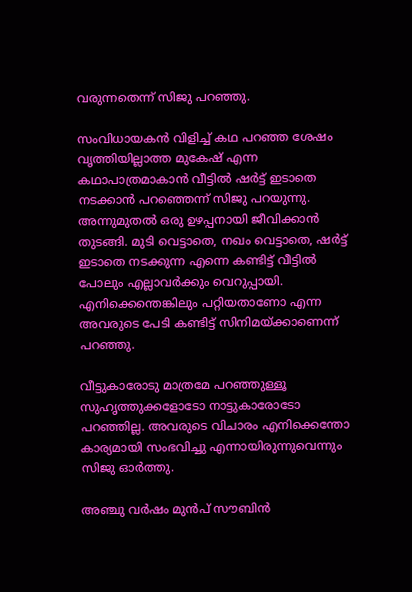വരുന്നതെന്ന് സിജു പറഞ്ഞു.

സംവിധായകൻ വിളിച്ച് കഥ പറഞ്ഞ ശേഷം വൃത്തിയില്ലാത്ത മുകേഷ് എന്ന കഥാപാത്രമാകാൻ വീട്ടിൽ ഷർട്ട് ഇടാതെ നടക്കാൻ പറഞ്ഞെന്ന് സിജു പറയുന്നു. അന്നുമുതൽ ഒരു ഉഴപ്പനായി ജീവിക്കാൻ തുടങ്ങി. മുടി വെട്ടാതെ, നഖം വെട്ടാതെ, ഷർട്ട് ഇടാതെ നടക്കുന്ന എന്നെ കണ്ടിട്ട് വീട്ടിൽ പോലും എല്ലാവർക്കും വെറുപ്പായി. എനിക്കെന്തെങ്കിലും പറ്റിയതാണോ എന്ന അവരുടെ പേടി കണ്ടിട്ട് സിനിമയ്ക്കാണെന്ന് പറഞ്ഞു.

വീട്ടുകാരോടു മാത്രമേ പറഞ്ഞുള്ളൂ സുഹൃത്തുക്കളോടോ നാട്ടുകാരോടോ പറഞ്ഞില്ല. അവരുടെ വിചാരം എനിക്കെന്തോ കാര്യമായി സംഭവിച്ചു എന്നായിരുന്നുവെന്നും സിജു ഓർത്തു.

അഞ്ചു വർഷം മുൻപ് സൗബിൻ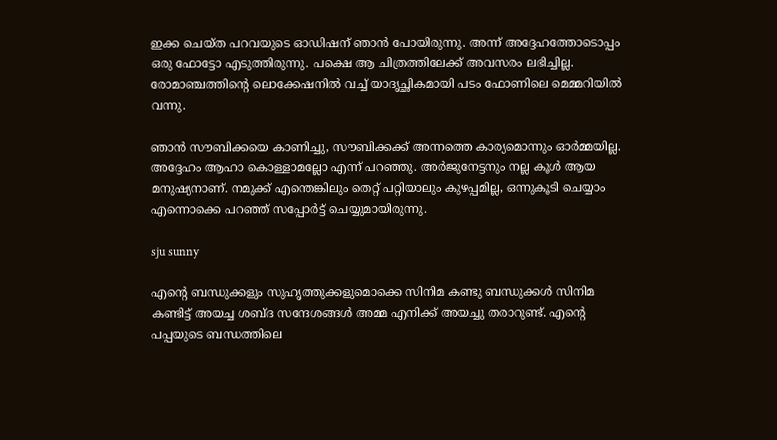ഇക്ക ചെയ്ത പറവയുടെ ഓഡിഷന് ഞാൻ പോയിരുന്നു. അന്ന് അദ്ദേഹത്തോടൊപ്പം ഒരു ഫോട്ടോ എടുത്തിരുന്നു. പക്ഷെ ആ ചിത്രത്തിലേക്ക് അവസരം ലഭിച്ചില്ല. രോമാഞ്ചത്തിന്റെ ലൊക്കേഷനിൽ വച്ച് യാദൃച്ഛികമായി പടം ഫോണിലെ മെമ്മറിയിൽ വന്നു.

ഞാൻ സൗബിക്കയെ കാണിച്ചു, സൗബിക്കക്ക് അന്നത്തെ കാര്യമൊന്നും ഓർമ്മയില്ല. അദ്ദേഹം ആഹാ കൊള്ളാമല്ലോ എന്ന് പറഞ്ഞു. അർജുനേട്ടനും നല്ല കൂൾ ആയ മനുഷ്യനാണ്. നമുക്ക് എന്തെങ്കിലും തെറ്റ് പറ്റിയാലും കുഴപ്പമില്ല, ഒന്നുകൂടി ചെയ്യാം എന്നൊക്കെ പറഞ്ഞ് സപ്പോർട്ട് ചെയ്യുമായിരുന്നു.

sju sunny

എന്റെ ബന്ധുക്കളും സുഹൃത്തുക്കളുമൊക്കെ സിനിമ കണ്ടു ബന്ധുക്കൾ സിനിമ കണ്ടിട്ട് അയച്ച ശബ്ദ സന്ദേശങ്ങൾ അമ്മ എനിക്ക് അയച്ചു തരാറുണ്ട്. എന്റെ പപ്പയുടെ ബന്ധത്തിലെ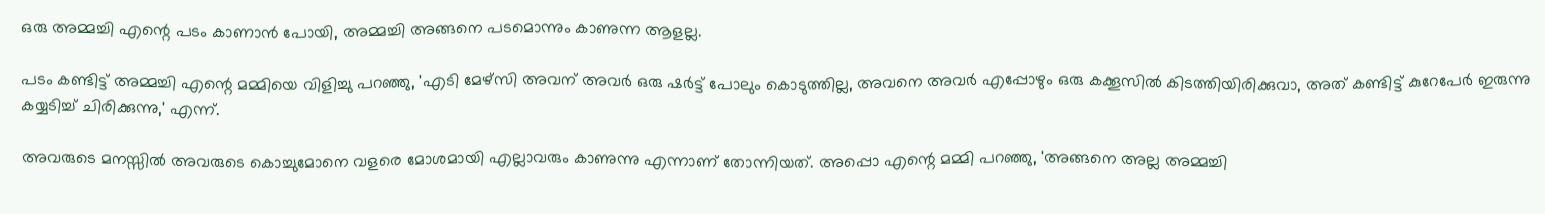ഒരു അമ്മച്ചി എന്റെ പടം കാണാൻ പോയി, അമ്മച്ചി അങ്ങനെ പടമൊന്നും കാണുന്ന ആളല്ല.

പടം കണ്ടിട്ട് അമ്മച്ചി എന്റെ മമ്മിയെ വിളിച്ചു പറഞ്ഞു, 'എടി മേഴ്‌സി അവന് അവർ ഒരു ഷർട്ട് പോലും കൊടുത്തില്ല, അവനെ അവര്‍ എപ്പോഴും ഒരു കക്കൂസിൽ കിടത്തിയിരിക്കുവാ, അത് കണ്ടിട്ട് കുറേപേർ ഇരുന്നു കയ്യടിച്ച് ചിരിക്കുന്നു,' എന്ന്.

അവരുടെ മനസ്സിൽ അവരുടെ കൊച്ചുമോനെ വളരെ മോശമായി എല്ലാവരും കാണുന്നു എന്നാണ് തോന്നിയത്. അപ്പൊ എന്റെ മമ്മി പറഞ്ഞു, 'അങ്ങനെ അല്ല അമ്മച്ചി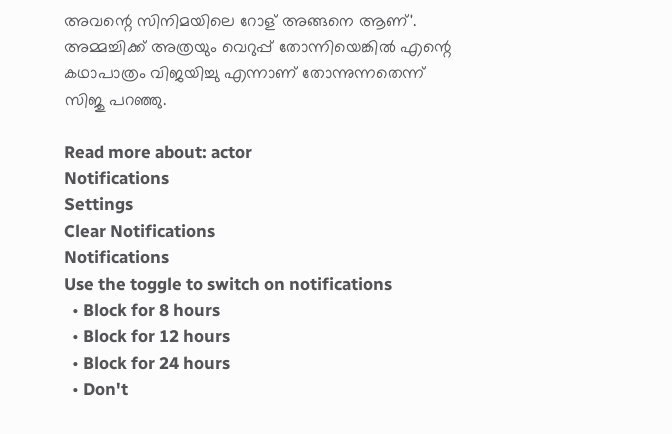അവന്റെ സിനിമയിലെ റോള് അങ്ങനെ ആണ്'. അമ്മച്ചിക്ക് അത്രയും വെറുപ്പ് തോന്നിയെങ്കിൽ എന്റെ കഥാപാത്രം വിജയിച്ചു എന്നാണ് തോന്നുന്നതെന്ന് സിജു പറഞ്ഞു.

Read more about: actor
Notifications
Settings
Clear Notifications
Notifications
Use the toggle to switch on notifications
  • Block for 8 hours
  • Block for 12 hours
  • Block for 24 hours
  • Don't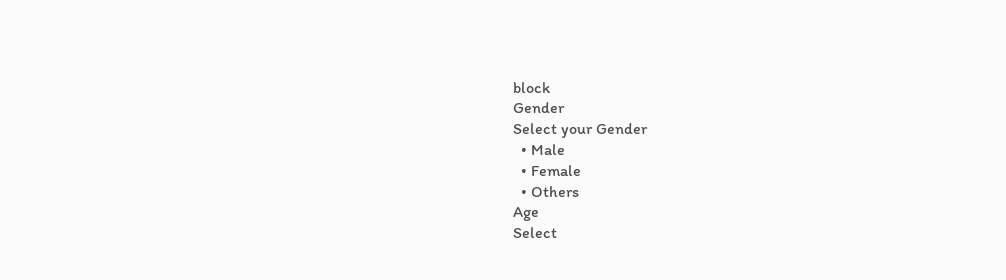block
Gender
Select your Gender
  • Male
  • Female
  • Others
Age
Select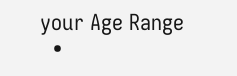your Age Range
  •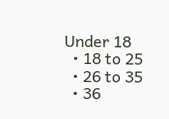Under 18
  • 18 to 25
  • 26 to 35
  • 36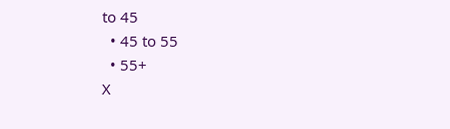to 45
  • 45 to 55
  • 55+
X